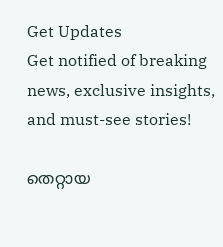Get Updates
Get notified of breaking news, exclusive insights, and must-see stories!

തെറ്റായ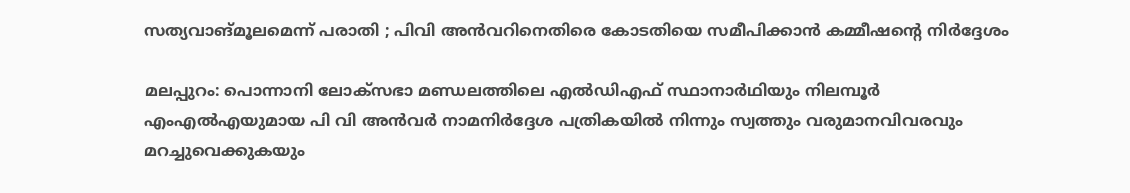സത്യവാങ്മൂലമെന്ന് പരാതി ; പിവി അൻവറിനെതിരെ കോടതിയെ സമീപിക്കാന്‍ കമ്മീഷന്റെ നിര്‍ദ്ദേശം

മലപ്പുറം: പൊന്നാനി ലോക്‌സഭാ മണ്ഡലത്തിലെ എല്‍ഡിഎഫ് സ്ഥാനാര്‍ഥിയും നിലമ്പൂര്‍ എംഎല്‍എയുമായ പി വി അന്‍വര്‍ നാമനിര്‍ദ്ദേശ പത്രികയില്‍ നിന്നും സ്വത്തും വരുമാനവിവരവും മറച്ചുവെക്കുകയും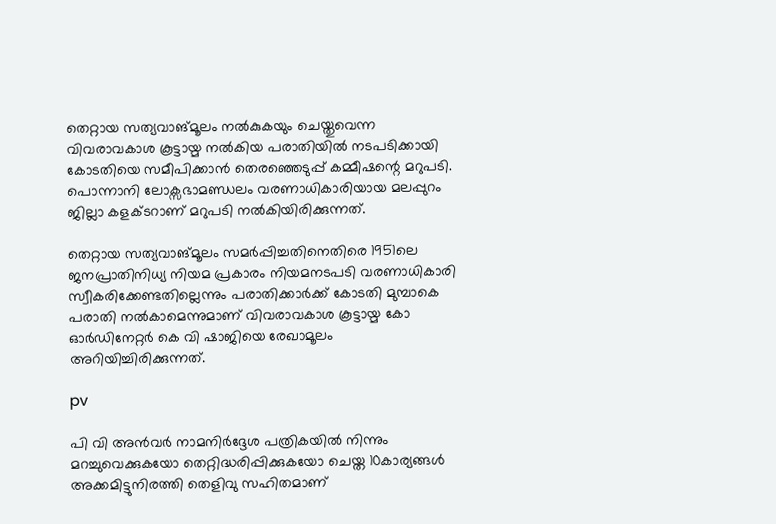തെറ്റായ സത്യവാങ്മൂലം നല്‍കുകയും ചെയ്തുവെന്ന വിവരാവകാശ കൂട്ടായ്മ നല്‍കിയ പരാതിയില്‍ നടപടിക്കായി കോടതിയെ സമീപിക്കാന്‍ തെരഞ്ഞെടുപ്പ് കമ്മീഷന്റെ മറുപടി. പൊന്നാനി ലോക്സഭാമണ്ഡലം വരണാധികാരിയായ മലപ്പുറം ജില്ലാ കളക്ടറാണ് മറുപടി നല്‍കിയിരിക്കുന്നത്.

തെറ്റായ സത്യവാങ്മൂലം സമര്‍പ്പിച്ചതിനെതിരെ 1951ലെ ജനപ്രാതിനിധ്യ നിയമ പ്രകാരം നിയമനടപടി വരണാധികാരി സ്വീകരിക്കേണ്ടതില്ലെന്നും പരാതിക്കാര്‍ക്ക് കോടതി മുമ്പാകെ പരാതി നല്‍കാമെന്നുമാണ് വിവരാവകാശ കൂട്ടായ്മ കോ ഓര്‍ഡിനേറ്റര്‍ കെ വി ഷാജിയെ രേഖാമൂലം അറിയിച്ചിരിക്കുന്നത്.

pv

പി വി അന്‍വര്‍ നാമനിര്‍ദ്ദേശ പത്രികയില്‍ നിന്നും മറച്ചുവെക്കുകയോ തെറ്റിദ്ധരിപ്പിക്കുകയോ ചെയ്ത 10കാര്യങ്ങള്‍ അക്കമിട്ടുനിരത്തി തെളിവു സഹിതമാണ്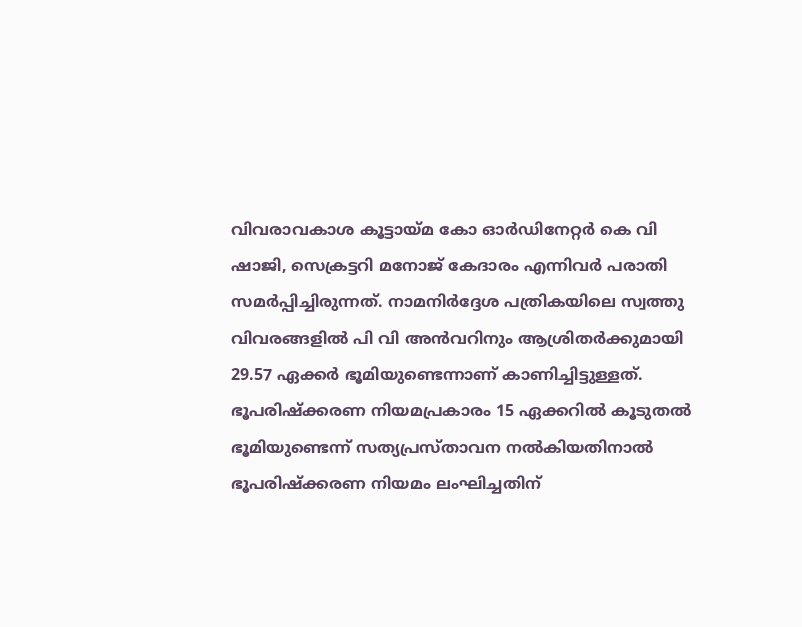വിവരാവകാശ കൂട്ടായ്മ കോ ഓര്‍ഡിനേറ്റര്‍ കെ വി ഷാജി, സെക്രട്ടറി മനോജ് കേദാരം എന്നിവര്‍ പരാതി സമര്‍പ്പിച്ചിരുന്നത്. നാമനിര്‍ദ്ദേശ പത്രികയിലെ സ്വത്തു വിവരങ്ങളില്‍ പി വി അന്‍വറിനും ആശ്രിതര്‍ക്കുമായി 29.57 ഏക്കര്‍ ഭൂമിയുണ്ടെന്നാണ് കാണിച്ചിട്ടുള്ളത്. ഭൂപരിഷ്‌ക്കരണ നിയമപ്രകാരം 15 ഏക്കറില്‍ കൂടുതല്‍ ഭൂമിയുണ്ടെന്ന് സത്യപ്രസ്താവന നല്‍കിയതിനാല്‍ ഭൂപരിഷ്‌ക്കരണ നിയമം ലംഘിച്ചതിന്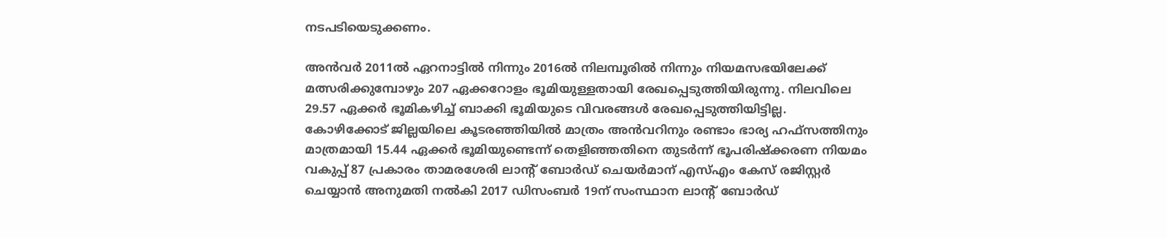നടപടിയെടുക്കണം.

അന്‍വര്‍ 2011ല്‍ ഏറനാട്ടില്‍ നിന്നും 2016ല്‍ നിലമ്പൂരില്‍ നിന്നും നിയമസഭയിലേക്ക് മത്സരിക്കുമ്പോഴും 207 ഏക്കറോളം ഭൂമിയുള്ളതായി രേഖപ്പെടുത്തിയിരുന്നു. നിലവിലെ 29.57 ഏക്കര്‍ ഭൂമികഴിച്ച് ബാക്കി ഭൂമിയുടെ വിവരങ്ങള്‍ രേഖപ്പെടുത്തിയിട്ടില്ല. കോഴിക്കോട് ജില്ലയിലെ കൂടരഞ്ഞിയില്‍ മാത്രം അന്‍വറിനും രണ്ടാം ഭാര്യ ഹഫ്‌സത്തിനും മാത്രമായി 15.44 ഏക്കര്‍ ഭൂമിയുണ്ടെന്ന് തെളിഞ്ഞതിനെ തുടര്‍ന്ന് ഭൂപരിഷ്‌ക്കരണ നിയമം വകുപ്പ് 87 പ്രകാരം താമരശേരി ലാന്റ് ബോര്‍ഡ് ചെയര്‍മാന് എസ്എം കേസ് രജിസ്റ്റര്‍ ചെയ്യാന്‍ അനുമതി നല്‍കി 2017 ഡിസംബര്‍ 19ന് സംസ്ഥാന ലാന്റ് ബോര്‍ഡ്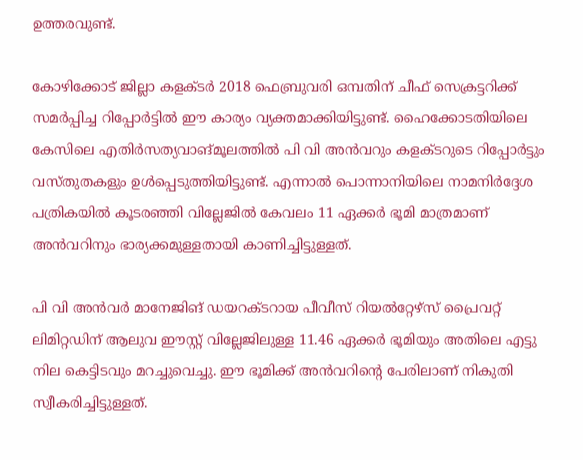ഉത്തരവുണ്ട്.

കോഴിക്കോട് ജില്ലാ കളക്ടര്‍ 2018 ഫെബ്രുവരി ഒമ്പതിന് ചീഫ് സെക്രട്ടറിക്ക് സമര്‍പ്പിച്ച റിപ്പോര്‍ട്ടില്‍ ഈ കാര്യം വ്യക്തമാക്കിയിട്ടുണ്ട്. ഹൈക്കോടതിയിലെ കേസിലെ എതിര്‍സത്യവാങ്മൂലത്തില്‍ പി വി അന്‍വറും കളക്ടറുടെ റിപ്പോര്‍ട്ടും വസ്തുതകളും ഉള്‍പ്പെടുത്തിയിട്ടുണ്ട്. എന്നാല്‍ പൊന്നാനിയിലെ നാമനിര്‍ദ്ദേശ പത്രികയില്‍ കൂടരഞ്ഞി വില്ലേജില്‍ കേവലം 11 ഏക്കര്‍ ഭൂമി മാത്രമാണ് അന്‍വറിനും ഭാര്യക്കമുള്ളതായി കാണിച്ചിട്ടുള്ളത്.

പി വി അന്‍വര്‍ മാനേജിങ് ഡയറക്ടറായ പീവീസ് റിയല്‍റ്റേഴ്‌സ് പ്രൈവറ്റ് ലിമിറ്റഡിന് ആലുവ ഈസ്റ്റ് വില്ലേജിലുള്ള 11.46 ഏക്കര്‍ ഭൂമിയും അതിലെ എട്ടു നില കെട്ടിടവും മറച്ചുവെച്ചു. ഈ ഭൂമിക്ക് അന്‍വറിന്റെ പേരിലാണ് നികുതി സ്വീകരിച്ചിട്ടുള്ളത്.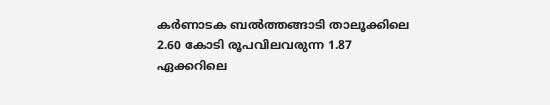കര്‍ണാടക ബല്‍ത്തങ്ങാടി താലൂക്കിലെ 2.60 കോടി രൂപവിലവരുന്ന 1.87 ഏക്കറിലെ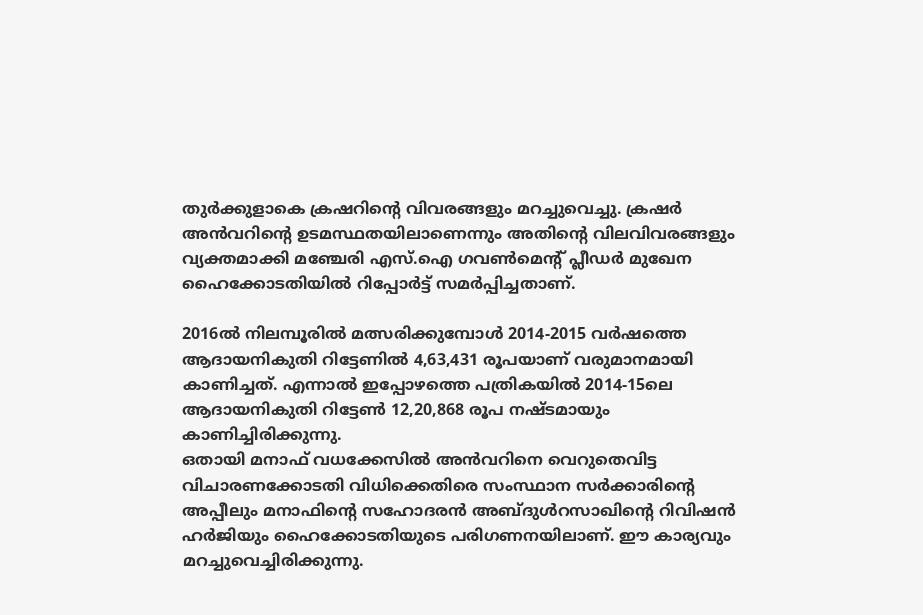തുര്‍ക്കുളാകെ ക്രഷറിന്റെ വിവരങ്ങളും മറച്ചുവെച്ചു. ക്രഷര്‍ അന്‍വറിന്റെ ഉടമസ്ഥതയിലാണെന്നും അതിന്റെ വിലവിവരങ്ങളും വ്യക്തമാക്കി മഞ്ചേരി എസ്.ഐ ഗവണ്‍മെന്റ് പ്ലീഡര്‍ മുഖേന ഹൈക്കോടതിയില്‍ റിപ്പോര്‍ട്ട് സമര്‍പ്പിച്ചതാണ്.

2016ല്‍ നിലമ്പൂരില്‍ മത്സരിക്കുമ്പോള്‍ 2014-2015 വര്‍ഷത്തെ ആദായനികുതി റിട്ടേണില്‍ 4,63,431 രൂപയാണ് വരുമാനമായി കാണിച്ചത്. എന്നാല്‍ ഇപ്പോഴത്തെ പത്രികയില്‍ 2014-15ലെ ആദായനികുതി റിട്ടേണ്‍ 12,20,868 രൂപ നഷ്ടമായും കാണിച്ചിരിക്കുന്നു.
ഒതായി മനാഫ് വധക്കേസില്‍ അന്‍വറിനെ വെറുതെവിട്ട വിചാരണക്കോടതി വിധിക്കെതിരെ സംസ്ഥാന സര്‍ക്കാരിന്റെ അപ്പീലും മനാഫിന്റെ സഹോദരന്‍ അബ്ദുള്‍റസാഖിന്റെ റിവിഷന്‍ ഹര്‍ജിയും ഹൈക്കോടതിയുടെ പരിഗണനയിലാണ്. ഈ കാര്യവും മറച്ചുവെച്ചിരിക്കുന്നു.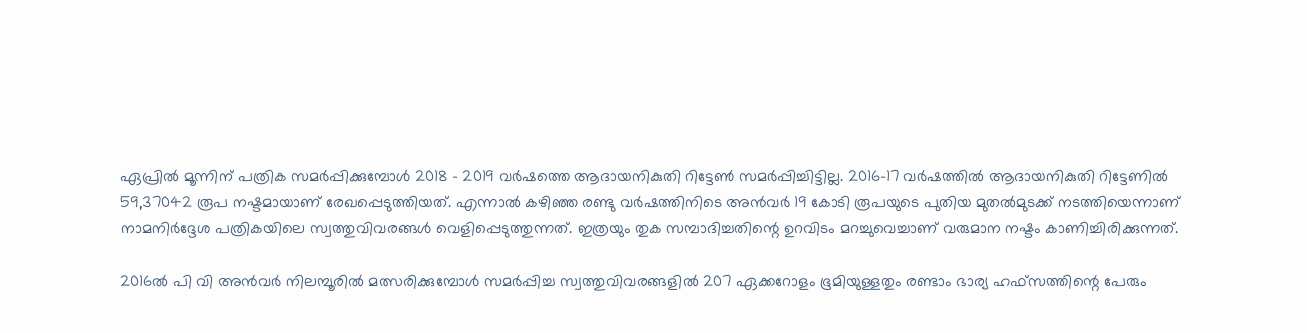ഏപ്രില്‍ മൂന്നിന് പത്രിക സമര്‍പ്പിക്കുമ്പോള്‍ 2018 - 2019 വര്‍ഷത്തെ ആദായനികുതി റിട്ടേണ്‍ സമര്‍പ്പിച്ചിട്ടില്ല. 2016-17 വര്‍ഷത്തില്‍ ആദായനികുതി റിട്ടേണില്‍ 59,37042 രൂപ നഷ്ടമായാണ് രേഖപ്പെടുത്തിയത്. എന്നാല്‍ കഴിഞ്ഞ രണ്ടു വര്‍ഷത്തിനിടെ അന്‍വര്‍ 19 കോടി രൂപയുടെ പുതിയ മുതല്‍മുടക്ക് നടത്തിയെന്നാണ് നാമനിര്‍ദ്ദേശ പത്രികയിലെ സ്വത്തുവിവരങ്ങള്‍ വെളിപ്പെടുത്തുന്നത്. ഇത്രയും തുക സമ്പാദിച്ചതിന്റെ ഉറവിടം മറച്ചുവെച്ചാണ് വരുമാന നഷ്ടം കാണിച്ചിരിക്കുന്നത്.

2016ല്‍ പി വി അന്‍വര്‍ നിലമ്പൂരില്‍ മത്സരിക്കുമ്പോള്‍ സമര്‍പ്പിച്ച സ്വത്തുവിവരങ്ങളില്‍ 207 ഏക്കറോളം ഭൂമിയുള്ളതും രണ്ടാം ഭാര്യ ഹഫ്‌സത്തിന്റെ പേരും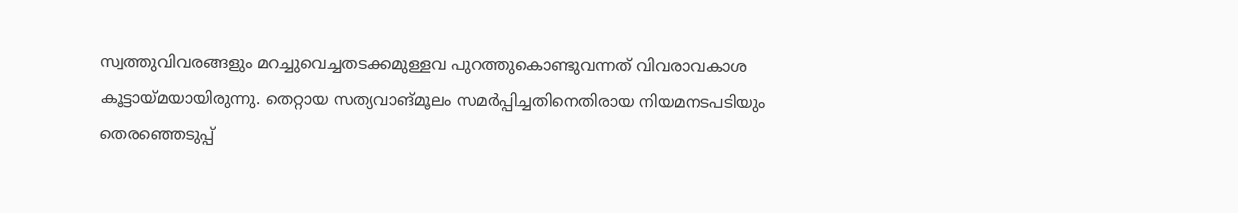സ്വത്തുവിവരങ്ങളും മറച്ചുവെച്ചതടക്കമുള്ളവ പുറത്തുകൊണ്ടുവന്നത് വിവരാവകാശ കൂട്ടായ്മയായിരുന്നു. തെറ്റായ സത്യവാങ്മൂലം സമര്‍പ്പിച്ചതിനെതിരായ നിയമനടപടിയും തെരഞ്ഞെടുപ്പ്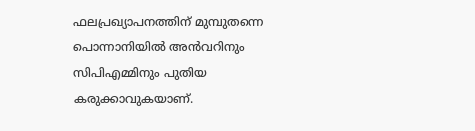ഫലപ്രഖ്യാപനത്തിന് മുമ്പുതന്നെ പൊന്നാനിയില്‍ അന്‍വറിനും സിപിഎമ്മിനും പുതിയ കരുക്കാവുകയാണ്.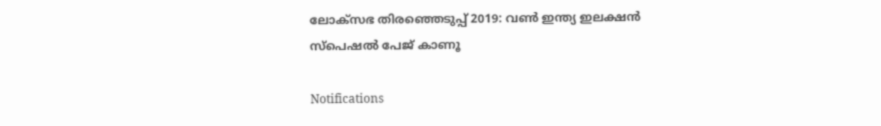ലോക്സഭ തിരഞ്ഞെടുപ്പ് 2019: വൺ ഇന്ത്യ ഇലക്ഷൻ സ്പെഷൽ പേജ് കാണൂ

Notifications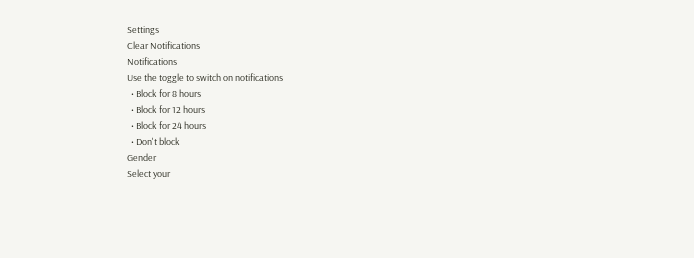Settings
Clear Notifications
Notifications
Use the toggle to switch on notifications
  • Block for 8 hours
  • Block for 12 hours
  • Block for 24 hours
  • Don't block
Gender
Select your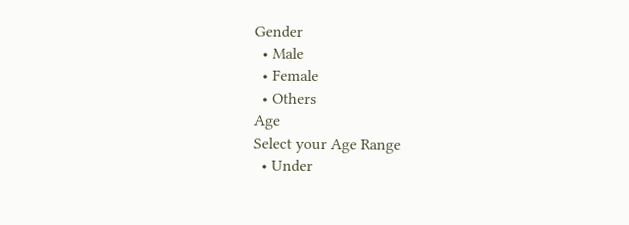Gender
  • Male
  • Female
  • Others
Age
Select your Age Range
  • Under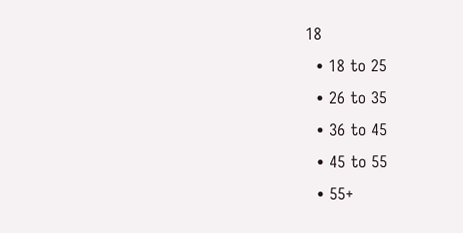18
  • 18 to 25
  • 26 to 35
  • 36 to 45
  • 45 to 55
  • 55+